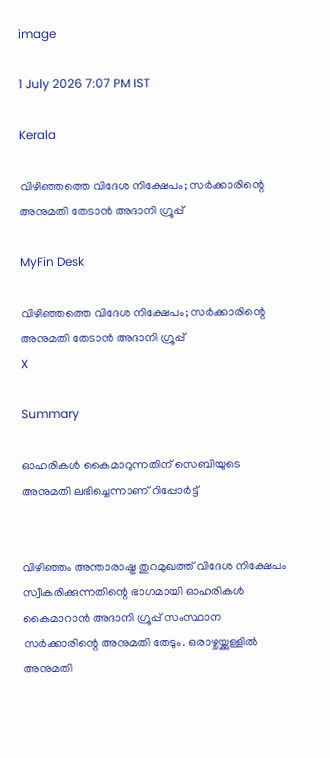image

1 July 2026 7:07 PM IST

Kerala

വിഴിഞ്ഞത്തെ വിദേശ നിക്ഷേപം; സര്‍ക്കാരിന്റെ അനുമതി തേടാന്‍ അദാനി ഗ്രൂപ്പ്

MyFin Desk

വിഴിഞ്ഞത്തെ വിദേശ നിക്ഷേപം; സര്‍ക്കാരിന്റെ അനുമതി തേടാന്‍ അദാനി ഗ്രൂപ്പ്
X

Summary

ഓഹരികള്‍ കൈമാറുന്നതിന് സെബിയുടെ അനുമതി ലഭിച്ചെന്നാണ് റിപ്പോര്‍ട്ട്


വിഴിഞ്ഞം അന്താരാഷ്ട്ര തുറമുഖത്ത് വിദേശ നിക്ഷേപം സ്വീകരിക്കുന്നതിന്റെ ഭാഗമായി ഓഹരികള്‍ കൈമാറാന്‍ അദാനി ഗ്രൂപ്പ് സംസ്ഥാന സര്‍ക്കാരിന്റെ അനുമതി തേടും. ഒരാഴ്ചയ്ക്കുള്ളില്‍ അനുമതി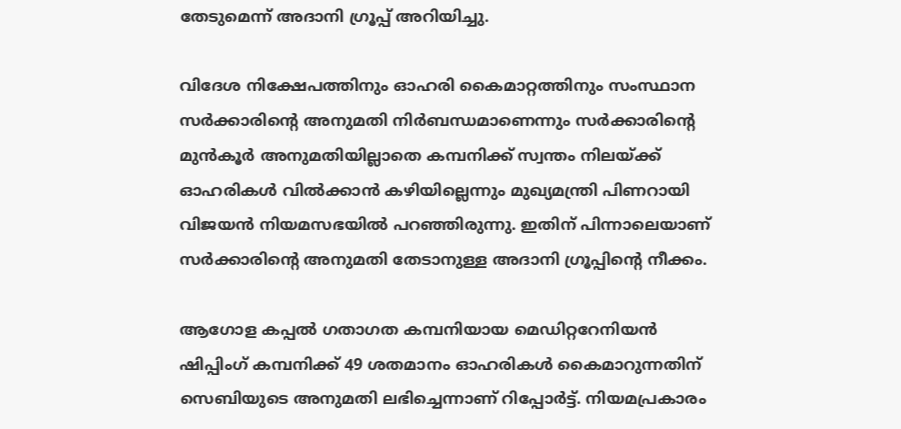തേടുമെന്ന് അദാനി ഗ്രൂപ്പ് അറിയിച്ചു.

വിദേശ നിക്ഷേപത്തിനും ഓഹരി കൈമാറ്റത്തിനും സംസ്ഥാന സര്‍ക്കാരിന്റെ അനുമതി നിര്‍ബന്ധമാണെന്നും സര്‍ക്കാരിന്റെ മുന്‍കൂര്‍ അനുമതിയില്ലാതെ കമ്പനിക്ക് സ്വന്തം നിലയ്ക്ക് ഓഹരികള്‍ വില്‍ക്കാന്‍ കഴിയില്ലെന്നും മുഖ്യമന്ത്രി പിണറായി വിജയന്‍ നിയമസഭയില്‍ പറഞ്ഞിരുന്നു. ഇതിന് പിന്നാലെയാണ് സര്‍ക്കാരിന്റെ അനുമതി തേടാനുള്ള അദാനി ഗ്രൂപ്പിന്റെ നീക്കം.

ആഗോള കപ്പല്‍ ഗതാഗത കമ്പനിയായ മെഡിറ്ററേനിയന്‍ ഷിപ്പിംഗ് കമ്പനിക്ക് 49 ശതമാനം ഓഹരികള്‍ കൈമാറുന്നതിന് സെബിയുടെ അനുമതി ലഭിച്ചെന്നാണ് റിപ്പോര്‍ട്ട്. നിയമപ്രകാരം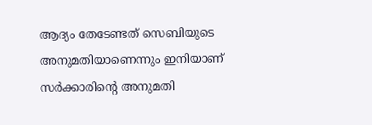ആദ്യം തേടേണ്ടത് സെബിയുടെ അനുമതിയാണെന്നും ഇനിയാണ് സര്‍ക്കാരിന്റെ അനുമതി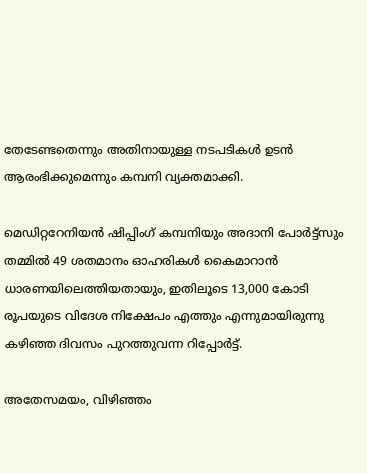തേടേണ്ടതെന്നും അതിനായുള്ള നടപടികള്‍ ഉടന്‍ ആരംഭിക്കുമെന്നും കമ്പനി വ്യക്തമാക്കി.

മെഡിറ്ററേനിയന്‍ ഷിപ്പിംഗ് കമ്പനിയും അദാനി പോര്‍ട്ട്‌സും തമ്മില്‍ 49 ശതമാനം ഓഹരികള്‍ കൈമാറാന്‍ ധാരണയിലെത്തിയതായും, ഇതിലൂടെ 13,000 കോടി രൂപയുടെ വിദേശ നിക്ഷേപം എത്തും എന്നുമായിരുന്നു കഴിഞ്ഞ ദിവസം പുറത്തുവന്ന റിപ്പോര്‍ട്ട്.

അതേസമയം, വിഴിഞ്ഞം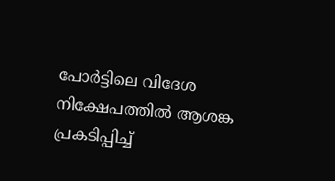പോര്‍ട്ടിലെ വിദേശ നിക്ഷേപത്തില്‍ ആശങ്ക പ്രകടിപ്പിച്ച്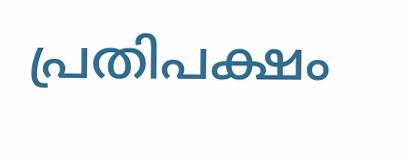പ്രതിപക്ഷം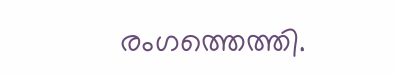രംഗത്തെത്തി.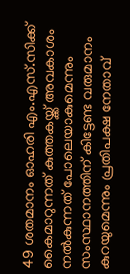49 ശതമാനം ഓഹരി എം.എസ്.സിക്ക് കൈമാറുന്നത് കുത്തകയ്ക്ക് അവകാശം നല്‍കുന്നത് പോലെയാകുമെന്നും സംസ്ഥാനത്തിന് കിട്ടേണ്ട വരുമാനം കുറയുമെന്നും പ്രതിപക്ഷ നേതാവ്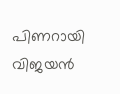പിണറായി വിജയന്‍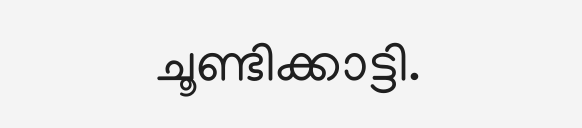ചൂണ്ടിക്കാട്ടി.